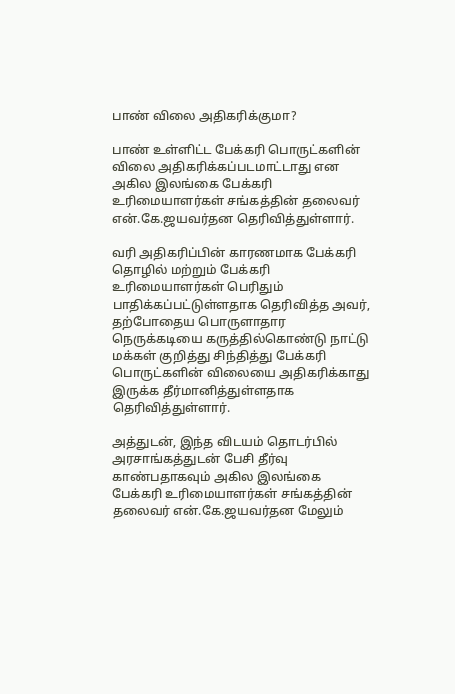பாண் விலை அதிகரிக்குமா?

பாண் உள்ளிட்ட பேக்கரி பொருட்களின் விலை அதிகரிக்கப்படமாட்டாது என அகில இலங்கை பேக்கரி உரிமையாளர்கள் சங்கத்தின் தலைவர் என்.கே.ஜயவர்தன தெரிவித்துள்ளார்.

வரி அதிகரிப்பின் காரணமாக பேக்கரி தொழில் மற்றும் பேக்கரி உரிமையாளர்கள் பெரிதும் பாதிக்கப்பட்டுள்ளதாக தெரிவித்த அவர், தற்போதைய பொருளாதார நெருக்கடியை கருத்தில்கொண்டு நாட்டு மக்கள் குறித்து சிந்தித்து பேக்கரி பொருட்களின் விலையை அதிகரிக்காது இருக்க தீர்மானித்துள்ளதாக தெரிவித்துள்ளார்.

அத்துடன், இந்த விடயம் தொடர்பில் அரசாங்கத்துடன் பேசி தீர்வு காண்பதாகவும் அகில இலங்கை பேக்கரி உரிமையாளர்கள் சங்கத்தின் தலைவர் என்.கே.ஜயவர்தன மேலும்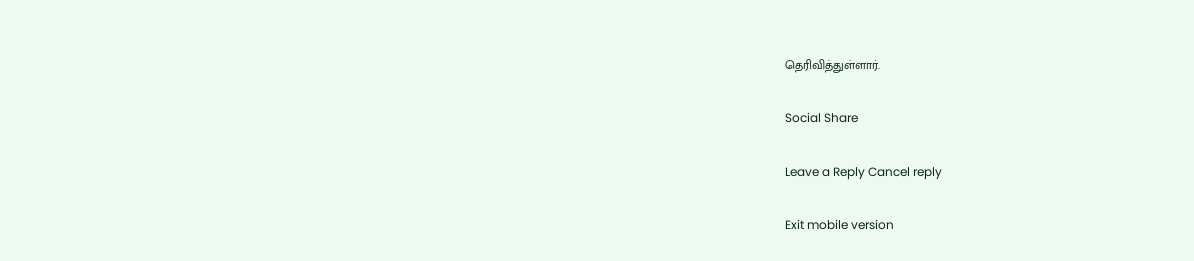தெரிவித்துள்ளார்.

Social Share

Leave a Reply Cancel reply

Exit mobile version